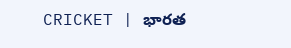CRICKET | భారత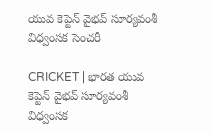యువ కెప్టెన్ వైభవ్ సూర్యవంశీ విధ్వంస‌క సెంచ‌రీ

CRICKET | భారత యువ కెప్టెన్ వైభవ్ సూర్యవంశీ విధ్వంస‌క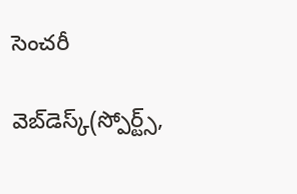సెంచ‌రీ

వెబ్‌డెస్క్(స్పోర్ట్స్‌,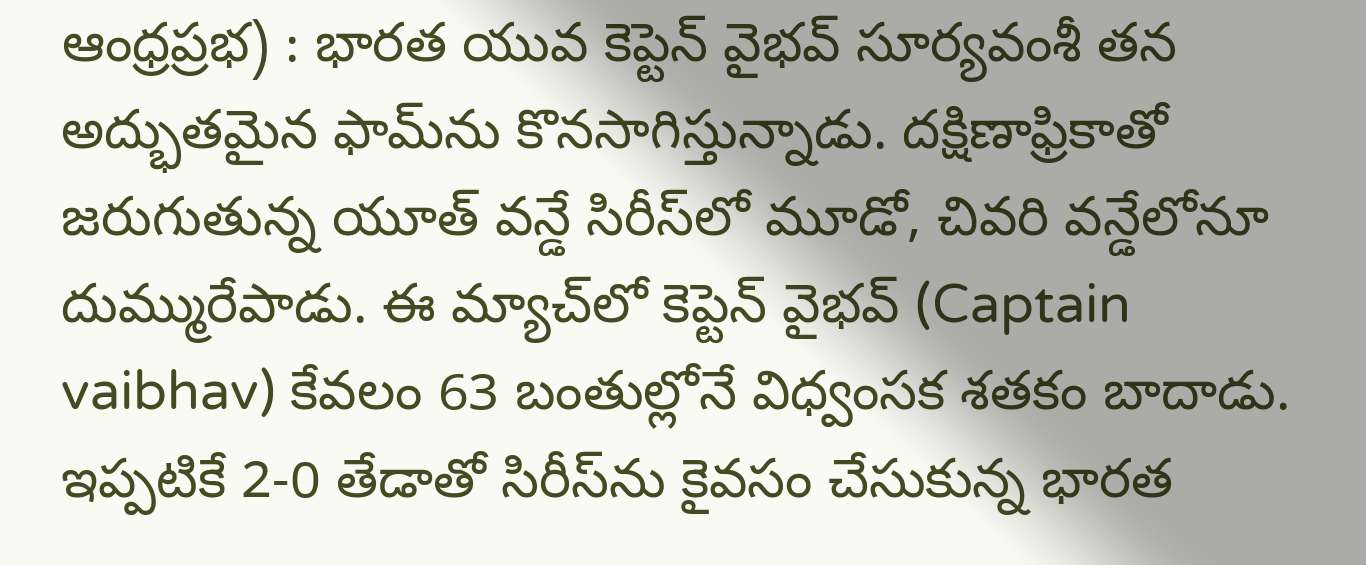ఆంధ్ర‌ప్ర‌భ) : భారత యువ కెప్టెన్ వైభవ్ సూర్యవంశీ తన అద్భుతమైన ఫామ్‌ను కొనసాగిస్తున్నాడు. దక్షిణాఫ్రికాతో జరుగుతున్న యూత్ వన్డే సిరీస్‌లో మూడో, చివరి వన్డేలోనూ దుమ్మురేపాడు. ఈ మ్యాచ్‌లో కెప్టెన్ వైభవ్ (Captain vaibhav) కేవలం 63 బంతుల్లోనే విధ్వంసక శతకం బాదాడు. ఇప్పటికే 2-0 తేడాతో సిరీస్‌ను కైవసం చేసుకున్న భారత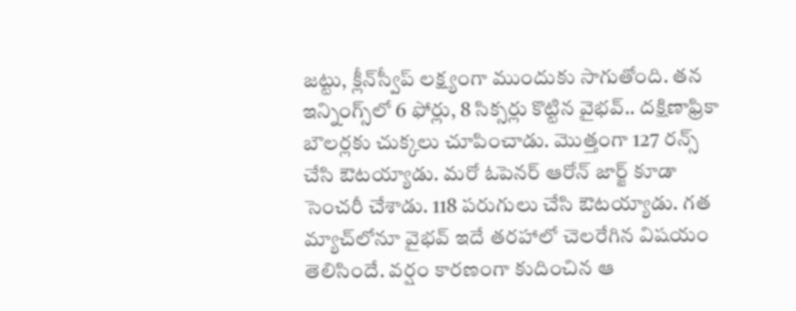జట్టు, క్లీన్‌స్వీప్ లక్ష్యంగా ముందుకు సాగుతోంది. తన ఇన్నింగ్స్‌లో 6 ఫోర్లు, 8 సిక్సర్లు కొట్టిన వైభవ్.. దక్షిణాఫ్రికా బౌలర్లకు చుక్కలు చూపించాడు. మొత్తంగా 127 ర‌న్స్ చేసి ఔట‌య్యాడు. మరో ఓపెనర్ ఆరోన్ జార్జ్ కూడా సెంచ‌రీ చేశాడు. 118 ప‌రుగులు చేసి ఔట‌య్యాడు. గత మ్యాచ్‌లోనూ వైభవ్ ఇదే తరహాలో చెలరేగిన విషయం తెలిసిందే. వర్షం కారణంగా కుదించిన ఆ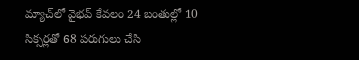మ్యాచ్‌లో వైభవ్ కేవలం 24 బంతుల్లో 10 సిక్సర్లతో 68 పరుగులు చేసి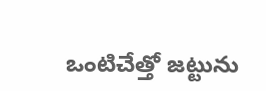ఒంటిచేత్తో జట్టును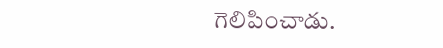గెలిపించాడు.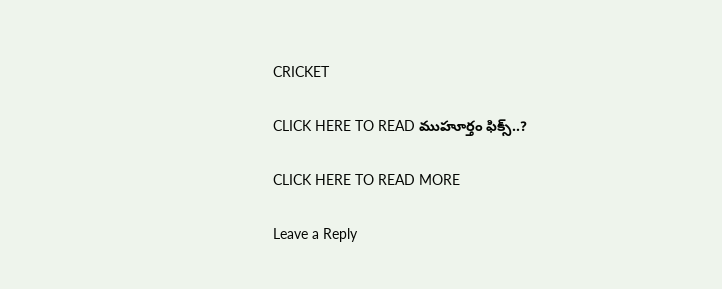CRICKET

CLICK HERE TO READ ముహూర్తం ఫిక్స్‌..?

CLICK HERE TO READ MORE

Leave a Reply